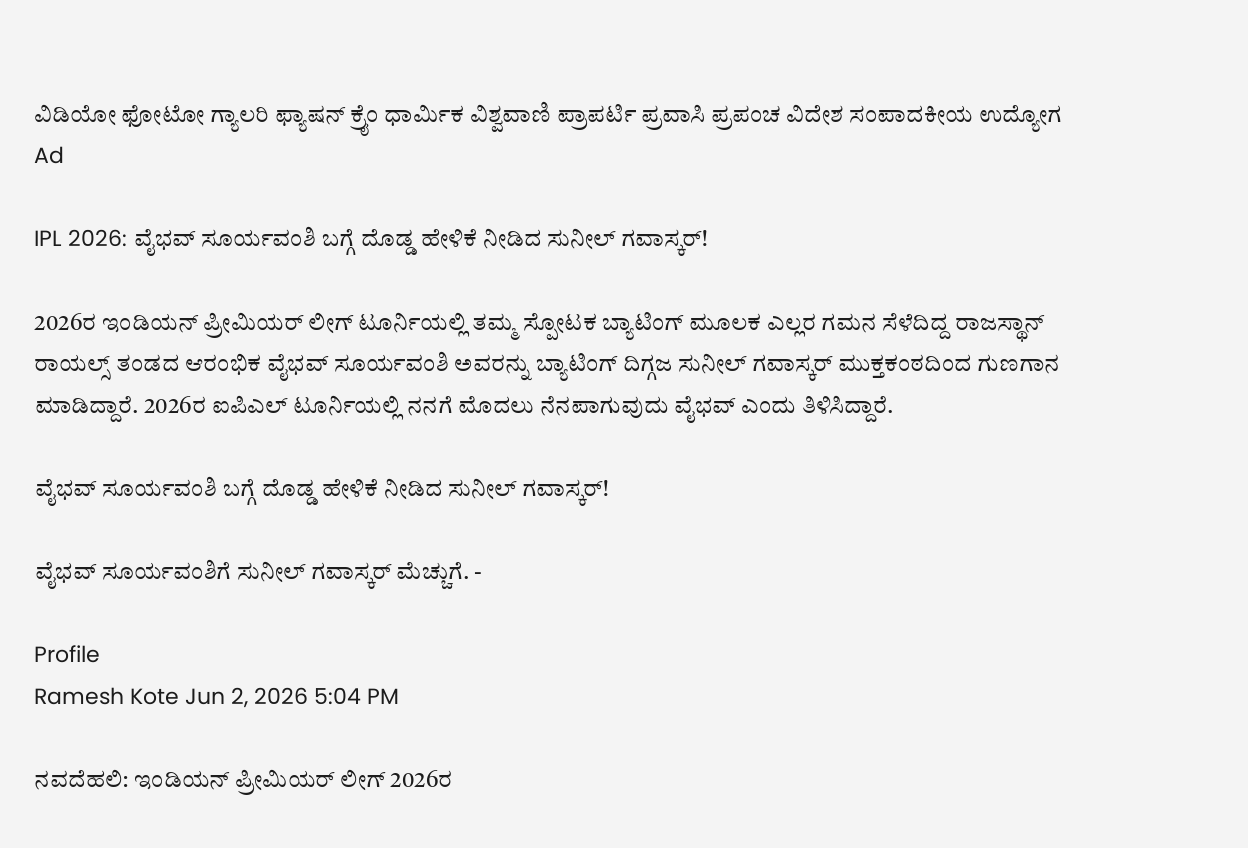ವಿಡಿಯೋ ಫೋಟೋ ಗ್ಯಾಲರಿ ಫ್ಯಾಷನ್ ಕ್ರೈಂ ಧಾರ್ಮಿಕ ವಿಶ್ವವಾಣಿ ಪ್ರಾಪರ್ಟಿ ಪ್ರವಾಸಿ ಪ್ರಪಂಚ ವಿದೇಶ ಸಂಪಾದಕೀಯ ಉದ್ಯೋಗ
Ad

IPL 2026: ವೈಭವ್‌ ಸೂರ್ಯವಂಶಿ ಬಗ್ಗೆ ದೊಡ್ಡ ಹೇಳಿಕೆ ನೀಡಿದ ಸುನೀಲ್‌ ಗವಾಸ್ಕರ್‌!

2026ರ ಇಂಡಿಯನ್‌ ಪ್ರೀಮಿಯರ್‌ ಲೀಗ್‌ ಟೂರ್ನಿಯಲ್ಲಿ ತಮ್ಮ ಸ್ಪೋಟಕ ಬ್ಯಾಟಿಂಗ್‌ ಮೂಲಕ ಎಲ್ಲರ ಗಮನ ಸೆಳೆದಿದ್ದ ರಾಜಸ್ಥಾನ್‌ ರಾಯಲ್ಸ್‌ ತಂಡದ ಆರಂಭಿಕ ವೈಭವ್‌ ಸೂರ್ಯವಂಶಿ ಅವರನ್ನು ಬ್ಯಾಟಿಂಗ್‌ ದಿಗ್ಗಜ ಸುನೀಲ್‌ ಗವಾಸ್ಕರ್‌ ಮುಕ್ತಕಂಠದಿಂದ ಗುಣಗಾನ ಮಾಡಿದ್ದಾರೆ. 2026ರ ಐಪಿಎಲ್‌ ಟೂರ್ನಿಯಲ್ಲಿ ನನಗೆ ಮೊದಲು ನೆನಪಾಗುವುದು ವೈಭವ್‌ ಎಂದು ತಿಳಿಸಿದ್ದಾರೆ.

ವೈಭವ್‌ ಸೂರ್ಯವಂಶಿ ಬಗ್ಗೆ ದೊಡ್ಡ ಹೇಳಿಕೆ ನೀಡಿದ ಸುನೀಲ್‌ ಗವಾಸ್ಕರ್‌!

ವೈಭವ್‌ ಸೂರ್ಯವಂಶಿಗೆ ಸುನೀಲ್‌ ಗವಾಸ್ಕರ್‌ ಮೆಚ್ಚುಗೆ. -

Profile
Ramesh Kote Jun 2, 2026 5:04 PM

ನವದೆಹಲಿ: ಇಂಡಿಯನ್‌ ಪ್ರೀಮಿಯರ್‌ ಲೀಗ್‌ 2026ರ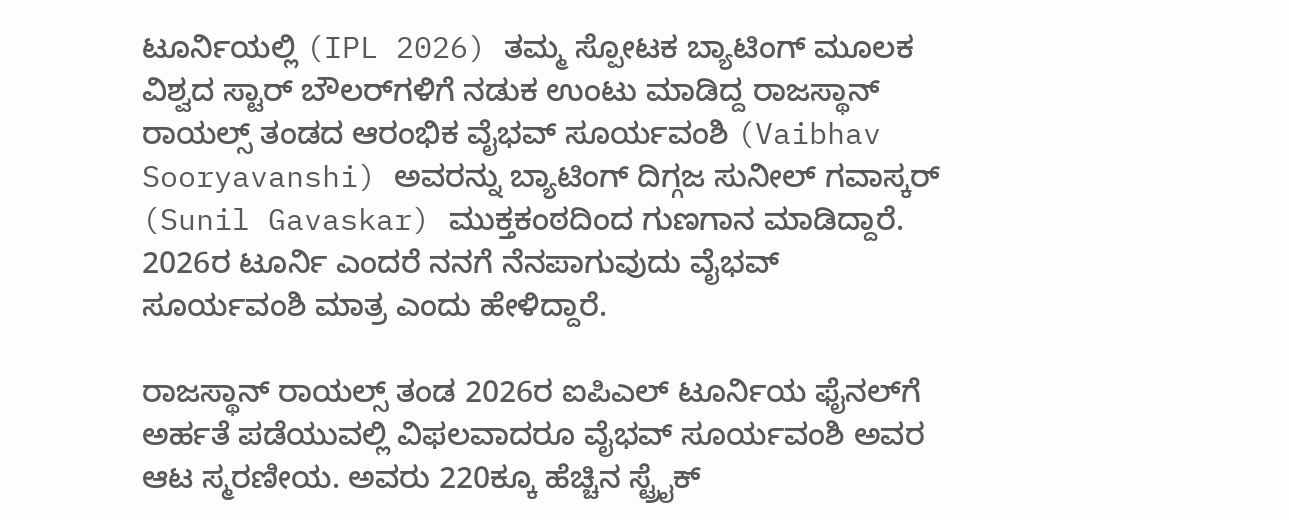ಟೂರ್ನಿಯಲ್ಲಿ (IPL 2026) ತಮ್ಮ ಸ್ಪೋಟಕ ಬ್ಯಾಟಿಂಗ್‌ ಮೂಲಕ ವಿಶ್ವದ ಸ್ಟಾರ್‌ ಬೌಲರ್‌ಗಳಿಗೆ ನಡುಕ ಉಂಟು ಮಾಡಿದ್ದ ರಾಜಸ್ಥಾನ್‌ ರಾಯಲ್ಸ್‌ ತಂಡದ ಆರಂಭಿಕ ವೈಭವ್‌ ಸೂರ್ಯವಂಶಿ (Vaibhav Sooryavanshi) ಅವರನ್ನು ಬ್ಯಾಟಿಂಗ್‌ ದಿಗ್ಗಜ ಸುನೀಲ್‌ ಗವಾಸ್ಕರ್‌ (Sunil Gavaskar) ಮುಕ್ತಕಂಠದಿಂದ ಗುಣಗಾನ ಮಾಡಿದ್ದಾರೆ. 2026ರ ಟೂರ್ನಿ ಎಂದರೆ ನನಗೆ ನೆನಪಾಗುವುದು ವೈಭವ್‌ ಸೂರ್ಯವಂಶಿ ಮಾತ್ರ ಎಂದು ಹೇಳಿದ್ದಾರೆ.

ರಾಜಸ್ಥಾನ್‌ ರಾಯಲ್ಸ್‌ ತಂಡ 2026ರ ಐಪಿಎಲ್‌ ಟೂರ್ನಿಯ ಫೈನಲ್‌ಗೆ ಅರ್ಹತೆ ಪಡೆಯುವಲ್ಲಿ ವಿಫಲವಾದರೂ ವೈಭವ್‌ ಸೂರ್ಯವಂಶಿ ಅವರ ಆಟ ಸ್ಮರಣೀಯ. ಅವರು 220ಕ್ಕೂ ಹೆಚ್ಚಿನ ಸ್ಟ್ರೈಕ್‌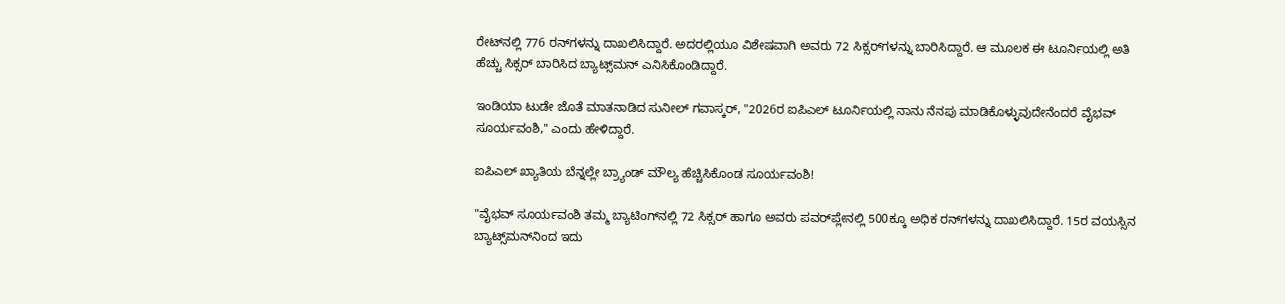ರೇಟ್‌ನಲ್ಲಿ 776 ರನ್‌ಗಳನ್ನು ದಾಖಲಿಸಿದ್ದಾರೆ. ಅದರಲ್ಲಿಯೂ ವಿಶೇಷವಾಗಿ ಅವರು 72 ಸಿಕ್ಸರ್‌ಗಳನ್ನು ಬಾರಿಸಿದ್ದಾರೆ. ಆ ಮೂಲಕ ಈ ಟೂರ್ನಿಯಲ್ಲಿ ಅತಿ ಹೆಚ್ಚು ಸಿಕ್ಸರ್‌ ಬಾರಿಸಿದ ಬ್ಯಾಟ್ಸ್‌ಮನ್‌ ಎನಿಸಿಕೊಂಡಿದ್ದಾರೆ.

ಇಂಡಿಯಾ ಟುಡೇ ಜೊತೆ ಮಾತನಾಡಿದ ಸುನೀಲ್‌ ಗವಾಸ್ಕರ್‌, "2026ರ ಐಪಿಎಲ್‌ ಟೂರ್ನಿಯಲ್ಲಿ ನಾನು ನೆನಪು ಮಾಡಿಕೊಳ್ಳುವುದೇನೆಂದರೆ ವೈಭವ್‌ ಸೂರ್ಯವಂಶಿ," ಎಂದು ಹೇಳಿದ್ದಾರೆ.

ಐಪಿಎಲ್‌ ಖ್ಯಾತಿಯ ಬೆನ್ನಲ್ಲೇ ಬ್ರ್ಯಾಂಡ್‌ ಮೌಲ್ಯ ಹೆಚ್ಚಿಸಿಕೊಂಡ ಸೂರ್ಯವಂಶಿ!

"ವೈಭವ್‌ ಸೂರ್ಯವಂಶಿ ತಮ್ಮ ಬ್ಯಾಟಿಂಗ್‌ನಲ್ಲಿ 72 ಸಿಕ್ಸರ್‌ ಹಾಗೂ ಅವರು ಪವರ್‌ಪ್ಲೇನಲ್ಲಿ 500ಕ್ಕೂ ಅಧಿಕ ರನ್‌ಗಳನ್ನು ದಾಖಲಿಸಿದ್ದಾರೆ. 15ರ ವಯಸ್ಸಿನ ಬ್ಯಾಟ್ಸ್‌ಮನ್‌ನಿಂದ ಇದು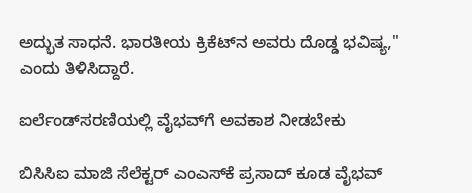ಅದ್ಭುತ ಸಾಧನೆ. ಭಾರತೀಯ ಕ್ರಿಕೆಟ್‌ನ ಅವರು ದೊಡ್ಡ ಭವಿಷ್ಯ," ಎಂದು ತಿಳಿಸಿದ್ದಾರೆ.

ಐರ್ಲೆಂಡ್‌ಸರಣಿಯಲ್ಲಿ ವೈಭವ್‌ಗೆ ಅವಕಾಶ ನೀಡಬೇಕು

ಬಿಸಿಸಿಐ ಮಾಜಿ ಸೆಲೆಕ್ಟರ್‌ ಎಂಎಸ್‌ಕೆ ಪ್ರಸಾದ್‌ ಕೂಡ ವೈಭವ್‌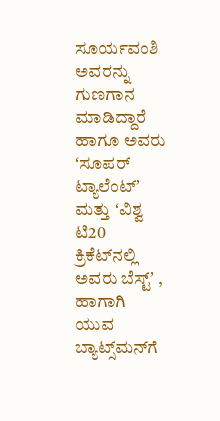ಸೂರ್ಯವಂಶಿ ಅವರನ್ನು ಗುಣಗಾನ ಮಾಡಿದ್ದಾರೆ ಹಾಗೂ ಅವರು ʻಸೂಪರ್‌ ಟ್ಯಾಲೆಂಟ್‌ʼ ಮತ್ತು ʻವಿಶ್ವ ಟಿ20 ಕ್ರಿಕೆಟ್‌ನಲ್ಲಿ ಅವರು ಬೆಸ್ಟ್‌ʼ , ಹಾಗಾಗಿ ಯುವ ಬ್ಯಾಟ್ಸ್‌ಮನ್‌ಗೆ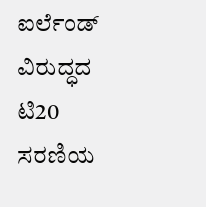ಐರ್ಲೆಂಡ್‌ ವಿರುದ್ಧದ ಟಿ20 ಸರಣಿಯ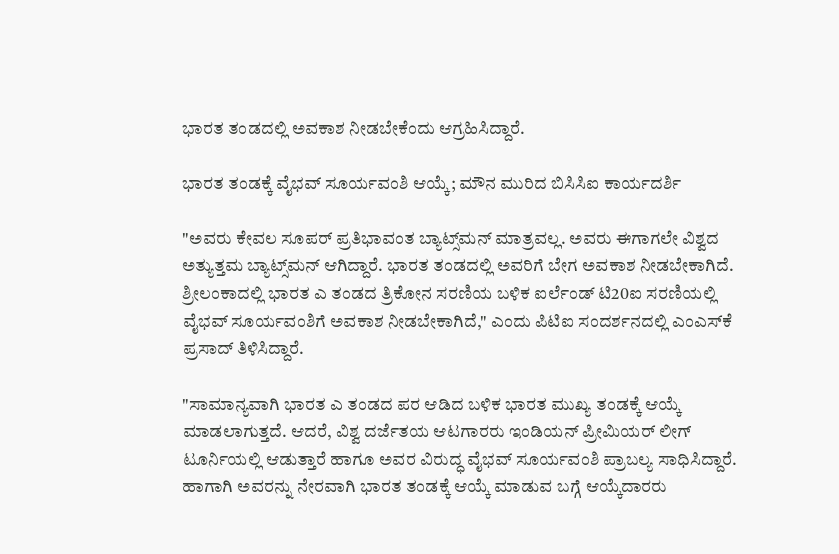ಭಾರತ ತಂಡದಲ್ಲಿ ಅವಕಾಶ ನೀಡಬೇಕೆಂದು ಆಗ್ರಹಿಸಿದ್ದಾರೆ.

ಭಾರತ ತಂಡಕ್ಕೆ ವೈಭವ್‌ ಸೂರ್ಯವಂಶಿ ಆಯ್ಕೆ; ಮೌನ ಮುರಿದ ಬಿಸಿಸಿಐ ಕಾರ್ಯದರ್ಶಿ

"ಅವರು ಕೇವಲ ಸೂಪರ್‌ ಪ್ರತಿಭಾವಂತ ಬ್ಯಾಟ್ಸ್‌ಮನ್‌ ಮಾತ್ರವಲ್ಲ. ಅವರು ಈಗಾಗಲೇ ವಿಶ್ವದ ಅತ್ಯುತ್ತಮ ಬ್ಯಾಟ್ಸ್‌ಮನ್‌ ಆಗಿದ್ದಾರೆ. ಭಾರತ ತಂಡದಲ್ಲಿ ಅವರಿಗೆ ಬೇಗ ಅವಕಾಶ ನೀಡಬೇಕಾಗಿದೆ. ಶ್ರೀಲಂಕಾದಲ್ಲಿ ಭಾರತ ಎ ತಂಡದ ತ್ರಿಕೋನ ಸರಣಿಯ ಬಳಿಕ ಐರ್ಲೆಂಡ್‌ ಟಿ20ಐ ಸರಣಿಯಲ್ಲಿ ವೈಭವ್‌ ಸೂರ್ಯವಂಶಿಗೆ ಅವಕಾಶ ನೀಡಬೇಕಾಗಿದೆ," ಎಂದು ಪಿಟಿಐ ಸಂದರ್ಶನದಲ್ಲಿ ಎಂಎಸ್‌ಕೆ ಪ್ರಸಾದ್‌ ತಿಳಿಸಿದ್ದಾರೆ.

"ಸಾಮಾನ್ಯವಾಗಿ ಭಾರತ ಎ ತಂಡದ ಪರ ಆಡಿದ ಬಳಿಕ ಭಾರತ ಮುಖ್ಯ ತಂಡಕ್ಕೆ ಆಯ್ಕೆ ಮಾಡಲಾಗುತ್ತದೆ. ಆದರೆ, ವಿಶ್ವ ದರ್ಜೆತಯ ಆಟಗಾರರು ಇಂಡಿಯನ್‌ ಪ್ರೀಮಿಯರ್‌ ಲೀಗ್‌ ಟೂರ್ನಿಯಲ್ಲಿ ಆಡುತ್ತಾರೆ ಹಾಗೂ ಅವರ ವಿರುದ್ಧ ವೈಭವ್‌ ಸೂರ್ಯವಂಶಿ ಪ್ರಾಬಲ್ಯ ಸಾಧಿಸಿದ್ದಾರೆ. ಹಾಗಾಗಿ ಅವರನ್ನು ನೇರವಾಗಿ ಭಾರತ ತಂಡಕ್ಕೆ ಆಯ್ಕೆ ಮಾಡುವ ಬಗ್ಗೆ ಆಯ್ಕೆದಾರರು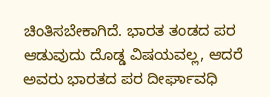ಚಿಂತಿಸಬೇಕಾಗಿದೆ. ಭಾರತ ತಂಡದ ಪರ ಆಡುವುದು ದೊಡ್ಡ ವಿಷಯವಲ್ಲ, ಆದರೆ ಅವರು ಭಾರತದ ಪರ ದೀರ್ಘಾವಧಿ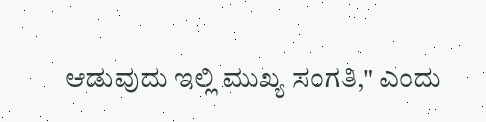ಆಡುವುದು ಇಲ್ಲಿ ಮುಖ್ಯ ಸಂಗತಿ," ಎಂದು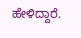ಹೇಳಿದ್ದಾರೆ.